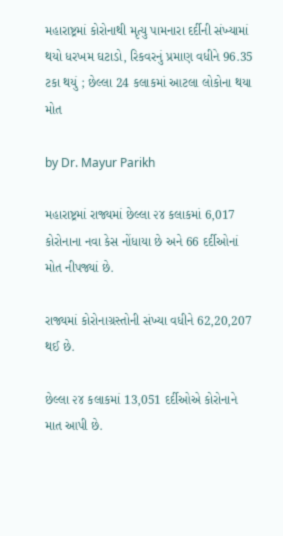મહારાષ્ટ્રમાં કોરોનાથી મૃત્યુ પામનારા દર્દીની સંખ્યામાં થયો ધરખમ ઘટાડો, રિકવરનું પ્રમાણ વધીને 96.35 ટકા થયું ; છેલ્લા 24 કલાકમાં આટલા લોકોના થયા મોત

by Dr. Mayur Parikh

મહારાષ્ટ્રમાં રાજ્યમાં છેલ્લા ૨૪ કલાકમાં 6,017 કોરોનાના નવા કેસ નોંધાયા છે અને 66 દર્દીઓનાં મોત નીપજ્યાં છે.

રાજ્યમાં કોરોનાગ્રસ્તોની સંખ્યા વધીને 62,20,207 થઈ છે.

છેલ્લા ૨૪ કલાકમાં 13,051 દર્દીઓએ કોરોનાને માત આપી છે.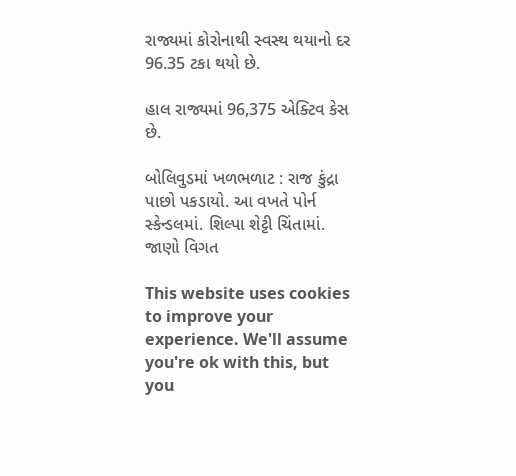રાજ્યમાં કોરોનાથી સ્વસ્થ થયાનો દર 96.35 ટકા થયો છે.

હાલ રાજ્યમાં 96,375 એક્ટિવ કેસ છે.

બોલિવુડમાં ખળભળાટ : રાજ કુંદ્રા પાછો પકડાયો. આ વખતે પોર્ન સ્કેન્ડલમાં. શિલ્પા શેટ્ટી ચિંતામાં. જાણો વિગત

This website uses cookies to improve your experience. We'll assume you're ok with this, but you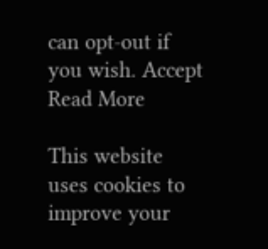can opt-out if you wish. Accept Read More

This website uses cookies to improve your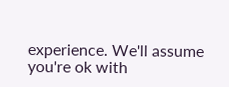experience. We'll assume you're ok with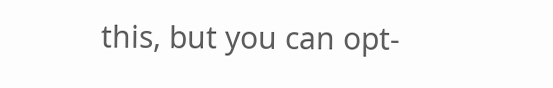this, but you can opt-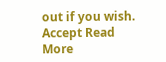out if you wish. Accept Read More